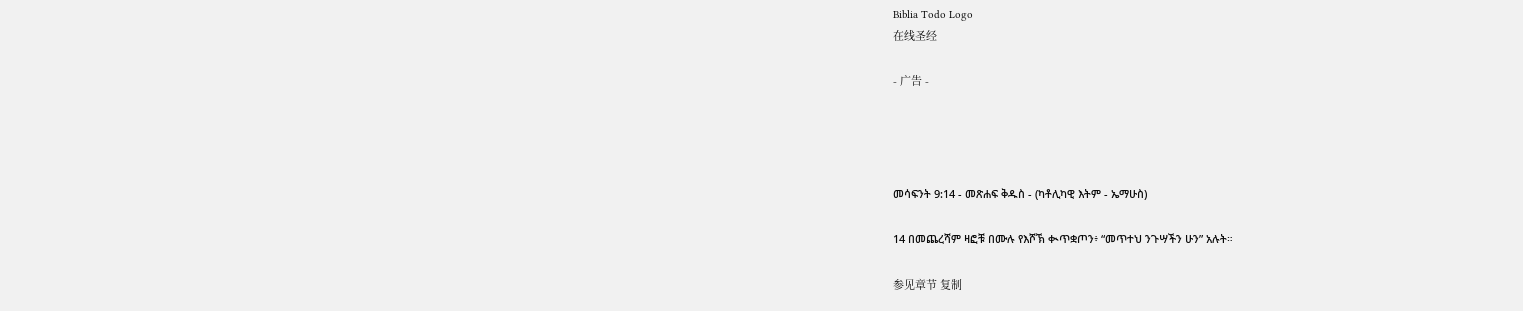Biblia Todo Logo
在线圣经

- 广告 -




መሳፍንት 9:14 - መጽሐፍ ቅዱስ - (ካቶሊካዊ እትም - ኤማሁስ)

14 በመጨረሻም ዛፎቹ በሙሉ የእሾኽ ቊጥቋጦን፥ “መጥተህ ንጉሣችን ሁን” አሉት።

参见章节 复制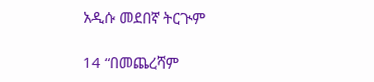አዲሱ መደበኛ ትርጒም

14 “በመጨረሻም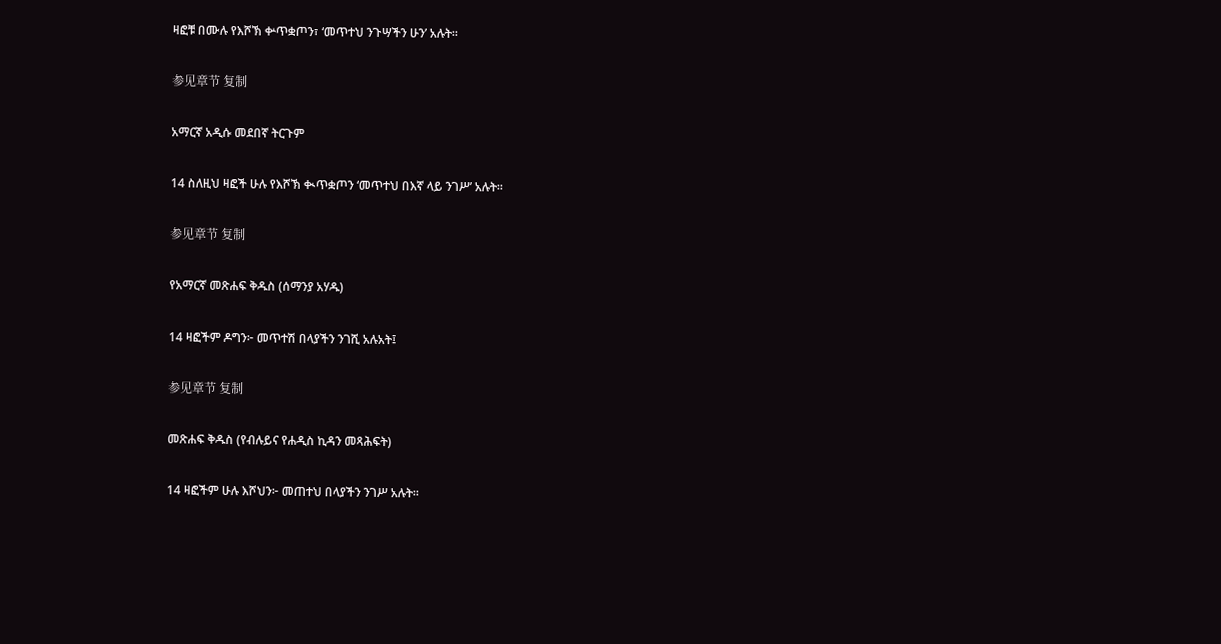ዛፎቹ በሙሉ የእሾኽ ቍጥቋጦን፣ ‘መጥተህ ንጉሣችን ሁን’ አሉት።

参见章节 复制

አማርኛ አዲሱ መደበኛ ትርጉም

14 ስለዚህ ዛፎች ሁሉ የእሾኽ ቊጥቋጦን ‘መጥተህ በእኛ ላይ ንገሥ’ አሉት።

参见章节 复制

የአማርኛ መጽሐፍ ቅዱስ (ሰማንያ አሃዱ)

14 ዛፎችም ዶግን፦ መጥተሽ በላያችን ንገሺ አሉአት፤

参见章节 复制

መጽሐፍ ቅዱስ (የብሉይና የሐዲስ ኪዳን መጻሕፍት)

14 ዛፎችም ሁሉ እሾህን፦ መጠተህ በላያችን ንገሥ አሉት።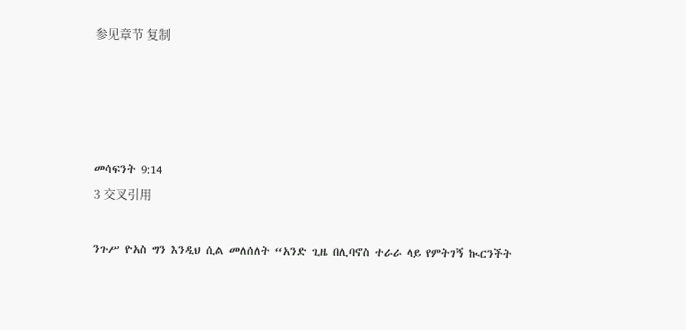参见章节 复制




መሳፍንት 9:14
3 交叉引用

ንጉሥ ዮአስ ግን እንዲህ ሲል መለሰለት “አንድ ጊዜ በሊባኖስ ተራራ ላይ የምትገኝ ኲርንችት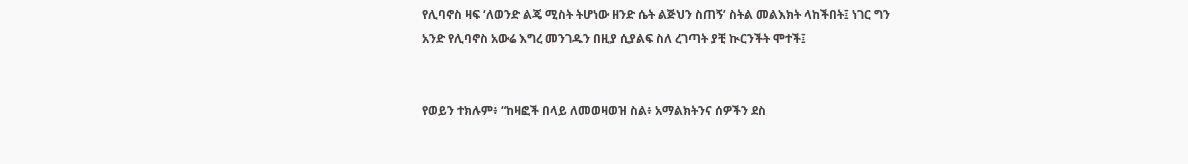የሊባኖስ ዛፍ ‘ለወንድ ልጄ ሚስት ትሆነው ዘንድ ሴት ልጅህን ስጠኝ’ ስትል መልእክት ላከችበት፤ ነገር ግን አንድ የሊባኖስ አውሬ እግረ መንገዱን በዚያ ሲያልፍ ስለ ረገጣት ያቺ ኲርንችት ሞተች፤


የወይን ተክሉም፥ “ከዛፎች በላይ ለመወዛወዝ ስል፥ አማልክትንና ሰዎችን ደስ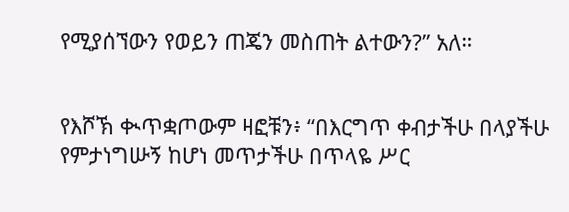የሚያሰኘውን የወይን ጠጄን መስጠት ልተውን?” አለ።


የእሾኽ ቊጥቋጦውም ዛፎቹን፥ “በእርግጥ ቀብታችሁ በላያችሁ የምታነግሡኝ ከሆነ መጥታችሁ በጥላዬ ሥር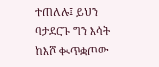ተጠለሉ፤ ይህን ባታደርጉ ግን እሳት ከእሾ ቊጥቋጦው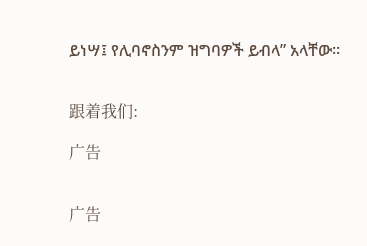ይነሣ፤ የሊባኖስንም ዝግባዎች ይብላ” አላቸው።


跟着我们:

广告


广告